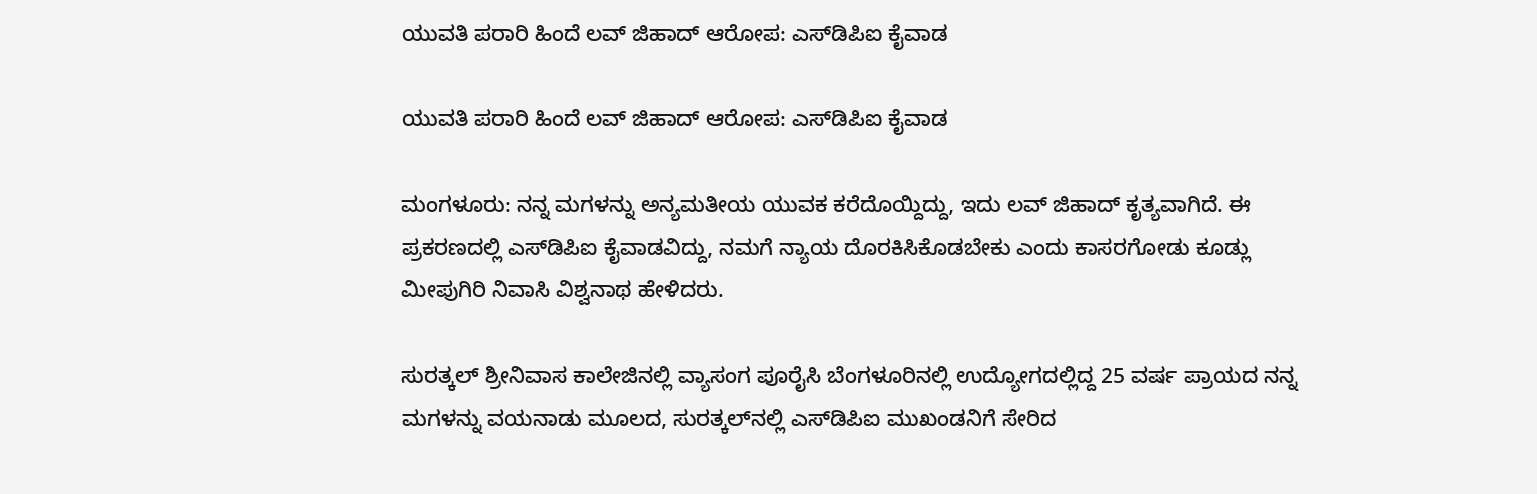ಯುವತಿ ಪರಾರಿ ಹಿಂದೆ ಲವ್ ಜಿಹಾದ್ ಆರೋಪ: ಎಸ್‌ಡಿಪಿಐ ಕೈವಾಡ

ಯುವತಿ ಪರಾರಿ ಹಿಂದೆ ಲವ್ ಜಿಹಾದ್ ಆರೋಪ: ಎಸ್‌ಡಿಪಿಐ ಕೈವಾಡ

ಮಂಗಳೂರು: ನನ್ನ ಮಗಳನ್ನು ಅನ್ಯಮತೀಯ ಯುವಕ ಕರೆದೊಯ್ದಿದ್ದು, ಇದು ಲವ್ ಜಿಹಾದ್ ಕೃತ್ಯವಾಗಿದೆ. ಈ ಪ್ರಕರಣದಲ್ಲಿ ಎಸ್‌ಡಿಪಿಐ ಕೈವಾಡವಿದ್ದು, ನಮಗೆ ನ್ಯಾಯ ದೊರಕಿಸಿಕೊಡಬೇಕು ಎಂದು ಕಾಸರಗೋಡು ಕೂಡ್ಲು ಮೀಪುಗಿರಿ ನಿವಾಸಿ ವಿಶ್ವನಾಥ ಹೇಳಿದರು.

ಸುರತ್ಕಲ್ ಶ್ರೀನಿವಾಸ ಕಾಲೇಜಿನಲ್ಲಿ ವ್ಯಾಸಂಗ ಪೂರೈಸಿ ಬೆಂಗಳೂರಿನಲ್ಲಿ ಉದ್ಯೋಗದಲ್ಲಿದ್ದ 25 ವರ್ಷ ಪ್ರಾಯದ ನನ್ನ ಮಗಳನ್ನು ವಯನಾಡು ಮೂಲದ, ಸುರತ್ಕಲ್‌ನಲ್ಲಿ ಎಸ್‌ಡಿಪಿಐ ಮುಖಂಡನಿಗೆ ಸೇರಿದ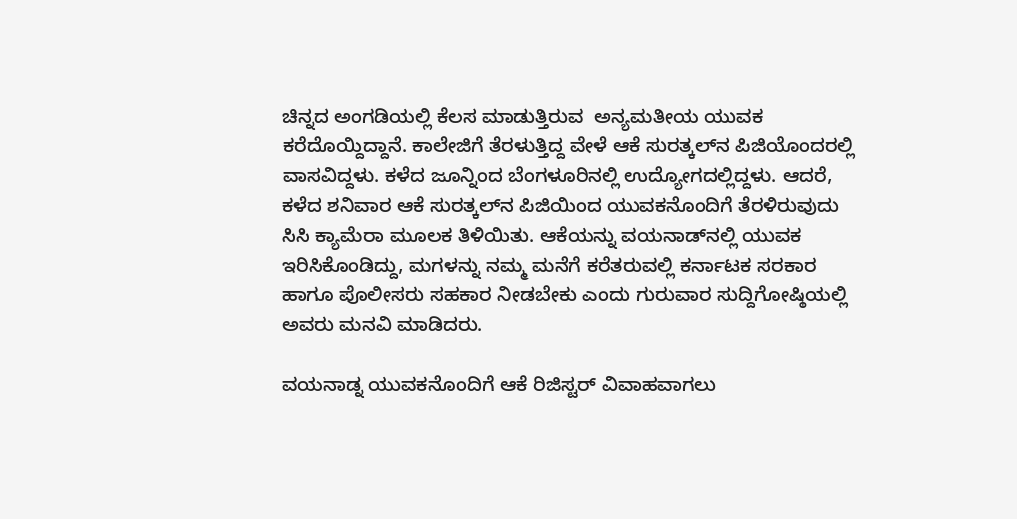ಚಿನ್ನದ ಅಂಗಡಿಯಲ್ಲಿ ಕೆಲಸ ಮಾಡುತ್ತಿರುವ  ಅನ್ಯಮತೀಯ ಯುವಕ  ಕರೆದೊಯ್ದಿದ್ದಾನೆ. ಕಾಲೇಜಿಗೆ ತೆರಳುತ್ತಿದ್ದ ವೇಳೆ ಆಕೆ ಸುರತ್ಕಲ್‌ನ ಪಿಜಿಯೊಂದರಲ್ಲಿ ವಾಸವಿದ್ದಳು. ಕಳೆದ ಜೂನ್ನಿಂದ ಬೆಂಗಳೂರಿನಲ್ಲಿ ಉದ್ಯೋಗದಲ್ಲಿದ್ದಳು. ಆದರೆ, ಕಳೆದ ಶನಿವಾರ ಆಕೆ ಸುರತ್ಕಲ್‌ನ ಪಿಜಿಯಿಂದ ಯುವಕನೊಂದಿಗೆ ತೆರಳಿರುವುದು ಸಿಸಿ ಕ್ಯಾಮೆರಾ ಮೂಲಕ ತಿಳಿಯಿತು. ಆಕೆಯನ್ನು ವಯನಾಡ್‌ನಲ್ಲಿ ಯುವಕ ಇರಿಸಿಕೊಂಡಿದ್ದು, ಮಗಳನ್ನು ನಮ್ಮ ಮನೆಗೆ ಕರೆತರುವಲ್ಲಿ ಕರ್ನಾಟಕ ಸರಕಾರ ಹಾಗೂ ಪೊಲೀಸರು ಸಹಕಾರ ನೀಡಬೇಕು ಎಂದು ಗುರುವಾರ ಸುದ್ದಿಗೋಷ್ಠಿಯಲ್ಲಿ ಅವರು ಮನವಿ ಮಾಡಿದರು.

ವಯನಾಡ್ನ ಯುವಕನೊಂದಿಗೆ ಆಕೆ ರಿಜಿಸ್ಟರ್ ವಿವಾಹವಾಗಲು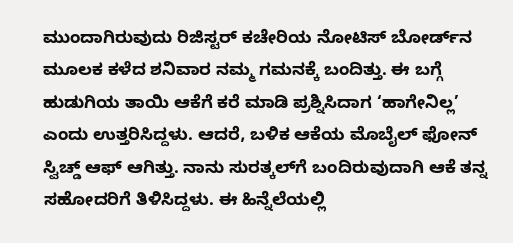ಮುಂದಾಗಿರುವುದು ರಿಜಿಸ್ಟರ್ ಕಚೇರಿಯ ನೋಟಿಸ್ ಬೋರ್ಡ್‌ನ ಮೂಲಕ ಕಳೆದ ಶನಿವಾರ ನಮ್ಮ ಗಮನಕ್ಕೆ ಬಂದಿತ್ತು. ಈ ಬಗ್ಗೆ ಹುಡುಗಿಯ ತಾಯಿ ಆಕೆಗೆ ಕರೆ ಮಾಡಿ ಪ್ರಶ್ನಿಸಿದಾಗ ‘ಹಾಗೇನಿಲ್ಲ’ ಎಂದು ಉತ್ತರಿಸಿದ್ದಳು. ಆದರೆ, ಬಳಿಕ ಆಕೆಯ ಮೊಬೈಲ್ ಫೋನ್ ಸ್ವಿಚ್ಡ್ ಆಫ್ ಆಗಿತ್ತು. ನಾನು ಸುರತ್ಕಲ್‌ಗೆ ಬಂದಿರುವುದಾಗಿ ಆಕೆ ತನ್ನ ಸಹೋದರಿಗೆ ತಿಳಿಸಿದ್ದಳು. ಈ ಹಿನ್ನೆಲೆಯಲ್ಲಿ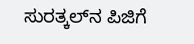ಸುರತ್ಕಲ್‌ನ ಪಿಜಿಗೆ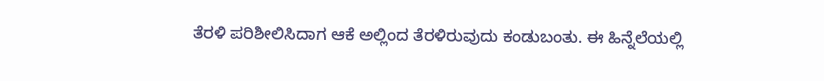ತೆರಳಿ ಪರಿಶೀಲಿಸಿದಾಗ ಆಕೆ ಅಲ್ಲಿಂದ ತೆರಳಿರುವುದು ಕಂಡುಬಂತು. ಈ ಹಿನ್ನೆಲೆಯಲ್ಲಿ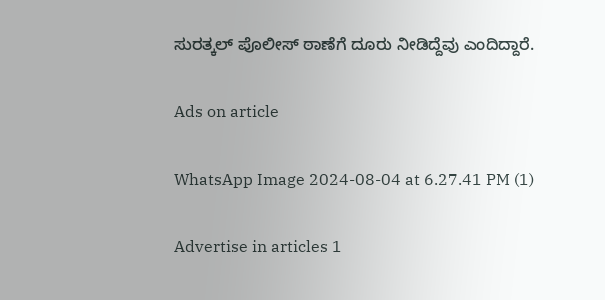ಸುರತ್ಕಲ್ ಪೊಲೀಸ್ ಠಾಣೆಗೆ ದೂರು ನೀಡಿದ್ದೆವು ಎಂದಿದ್ದಾರೆ.

Ads on article

WhatsApp Image 2024-08-04 at 6.27.41 PM (1)

Advertise in articles 1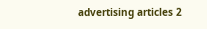advertising articles 2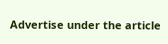Advertise under the article